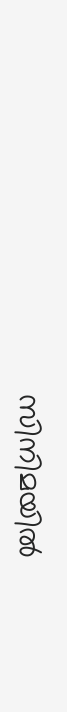സിനിമയില്‍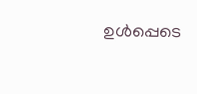ഉള്‍പ്പെടെ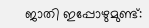ജാതി ഇപ്പോഴുമുണ്ട്: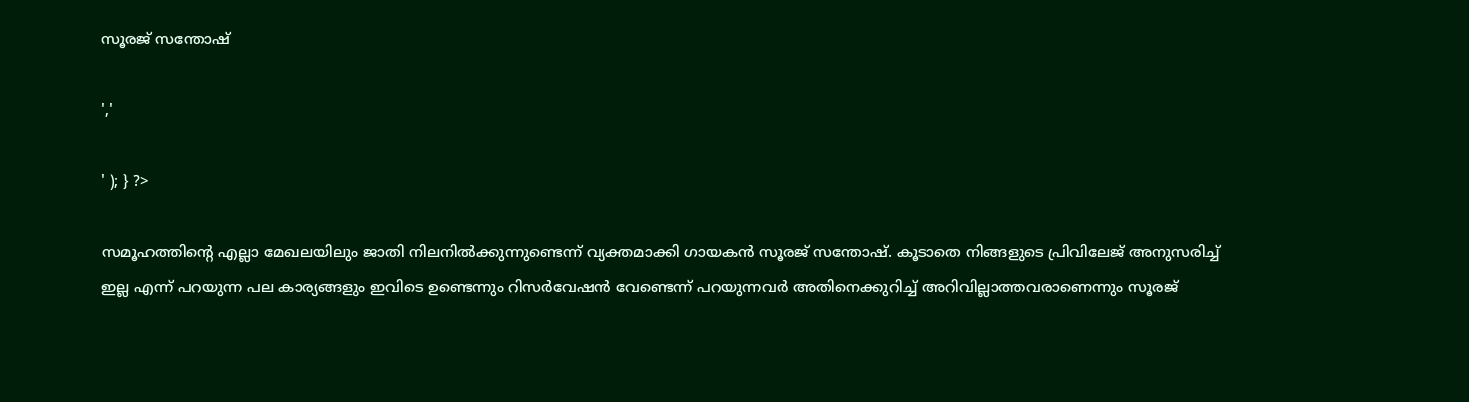സൂരജ് സന്തോഷ്

','

' ); } ?>

സമൂഹത്തിന്റെ എല്ലാ മേഖലയിലും ജാതി നിലനിൽക്കുന്നുണ്ടെന്ന് വ്യക്തമാക്കി ഗായകൻ സൂരജ് സന്തോഷ്. കൂടാതെ നിങ്ങളുടെ പ്രിവിലേജ് അനുസരിച്ച് ഇല്ല എന്ന് പറയുന്ന പല കാര്യങ്ങളും ഇവിടെ ഉണ്ടെന്നും റിസർവേഷൻ വേണ്ടെന്ന് പറയുന്നവർ അതിനെക്കുറിച്ച് അറിവില്ലാത്തവരാണെന്നും സൂരജ്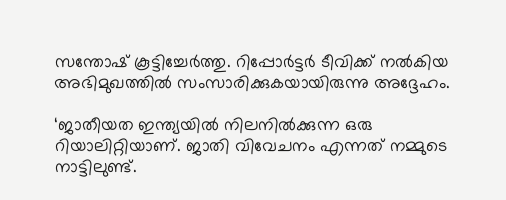സന്തോഷ് കൂട്ടിച്ചേർത്തു. റിപ്പോർട്ടർ ടീവിക്ക് നൽകിയ അഭിമുഖത്തിൽ സംസാരിക്കുകയായിരുന്നു അദ്ദേഹം.

‘ജാതീയത ഇന്ത്യയിൽ നിലനിൽക്കുന്ന ഒരു റിയാലിറ്റിയാണ്. ജാതി വിവേചനം എന്നത് നമ്മുടെ നാട്ടിലുണ്ട്.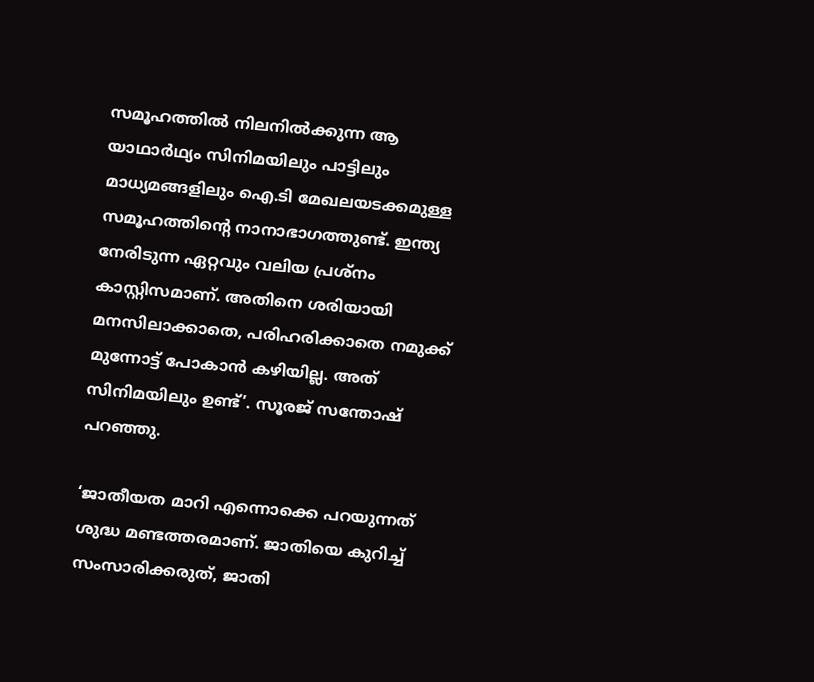സമൂഹത്തിൽ നിലനിൽക്കുന്ന ആ യാഥാർഥ്യം സിനിമയിലും പാട്ടിലും മാധ്യമങ്ങളിലും ഐ.ടി മേഖലയടക്കമുള്ള സമൂഹത്തിന്റെ നാനാഭാഗത്തുണ്ട്. ഇന്ത്യ നേരിടുന്ന ഏറ്റവും വലിയ പ്രശ്നം കാസ്റ്റിസമാണ്. അതിനെ ശരിയായി മനസിലാക്കാതെ, പരിഹരിക്കാതെ നമുക്ക് മുന്നോട്ട് പോകാൻ കഴിയില്ല. അത് സിനിമയിലും ഉണ്ട്’. സൂരജ് സന്തോഷ് പറഞ്ഞു.

‘ജാതീയത മാറി എന്നൊക്കെ പറയുന്നത് ശുദ്ധ മണ്ടത്തരമാണ്. ജാതിയെ കുറിച്ച് സംസാരിക്കരുത്, ജാതി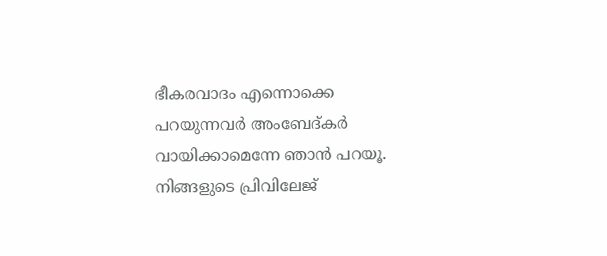ഭീകരവാദം എന്നൊക്കെ പറയുന്നവർ അംബേദ്കർ വായിക്കാമെന്നേ ഞാൻ പറയൂ. നിങ്ങളുടെ പ്രിവിലേജ്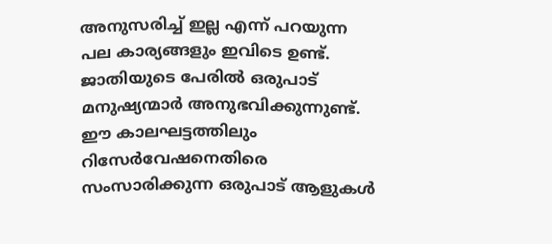അനുസരിച്ച് ഇല്ല എന്ന് പറയുന്ന പല കാര്യങ്ങളും ഇവിടെ ഉണ്ട്. ജാതിയുടെ പേരിൽ ഒരുപാട് മനുഷ്യന്മാർ അനുഭവിക്കുന്നുണ്ട്. ഈ കാലഘട്ടത്തിലും റിസേർവേഷനെതിരെ സംസാരിക്കുന്ന ഒരുപാട് ആളുകൾ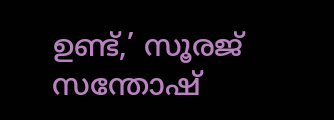ഉണ്ട്,’ സൂരജ് സന്തോഷ്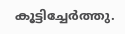കൂട്ടിച്ചേർത്തു.